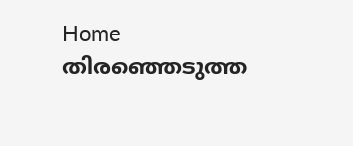Home തിരഞ്ഞെടുത്ത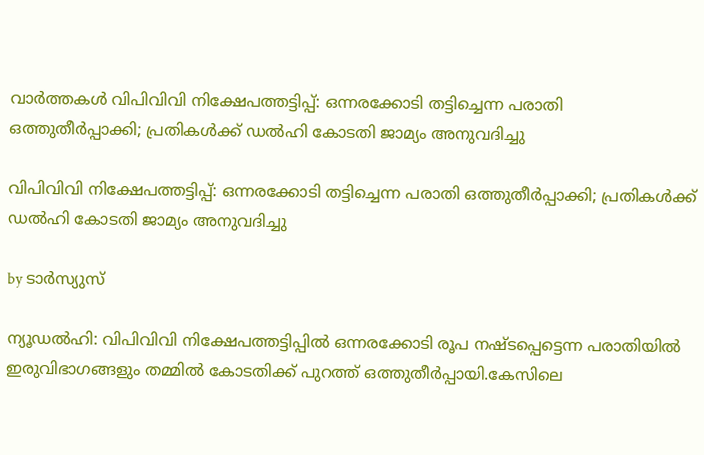വാർത്തകൾ വിപിവിവി നിക്ഷേപത്തട്ടിപ്പ്: ഒന്നരക്കോടി തട്ടിച്ചെന്ന പരാതി ഒത്തുതീര്‍പ്പാക്കി; പ്രതികള്‍ക്ക് ഡല്‍ഹി കോടതി ജാമ്യം അനുവദിച്ചു

വിപിവിവി നിക്ഷേപത്തട്ടിപ്പ്: ഒന്നരക്കോടി തട്ടിച്ചെന്ന പരാതി ഒത്തുതീര്‍പ്പാക്കി; പ്രതികള്‍ക്ക് ഡല്‍ഹി കോടതി ജാമ്യം അനുവദിച്ചു

by ടാർസ്യുസ്

ന്യൂഡല്‍ഹി: വിപിവിവി നിക്ഷേപത്തട്ടിപ്പില്‍ ഒന്നരക്കോടി രൂപ നഷ്ടപ്പെട്ടെന്ന പരാതിയില്‍ ഇരുവിഭാഗങ്ങളും തമ്മില്‍ കോടതിക്ക് പുറത്ത് ഒത്തുതീര്‍പ്പായി.കേസിലെ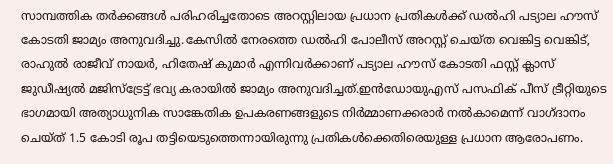സാമ്പത്തിക തര്‍ക്കങ്ങള്‍ പരിഹരിച്ചതോടെ അറസ്റ്റിലായ പ്രധാന പ്രതികള്‍ക്ക് ഡല്‍ഹി പട്യാല ഹൗസ് കോടതി ജാമ്യം അനുവദിച്ചു.കേസില്‍ നേരത്തെ ഡല്‍ഹി പോലീസ് അറസ്റ്റ് ചെയ്ത വെങ്കിട്ട വെങ്കിട്, രാഹുല്‍ രാജീവ് നായര്‍, ഹിതേഷ് കുമാര്‍ എന്നിവര്‍ക്കാണ് പട്യാല ഹൗസ് കോടതി ഫസ്റ്റ് ക്ലാസ് ജുഡീഷ്യല്‍ മജിസ്ട്രേട്ട് ഭവ്യ കരായില്‍ ജാമ്യം അനുവദിച്ചത്.ഇന്‍ഡോയുഎസ് പസഫിക് പീസ് ട്രീറ്റിയുടെ ഭാഗമായി അത്യാധുനിക സാങ്കേതിക ഉപകരണങ്ങളുടെ നിര്‍മ്മാണക്കരാര്‍ നല്‍കാമെന്ന് വാഗ്ദാനം ചെയ്ത് 1.5 കോടി രൂപ തട്ടിയെടുത്തെന്നായിരുന്നു പ്രതികള്‍ക്കെതിരെയുള്ള പ്രധാന ആരോപണം.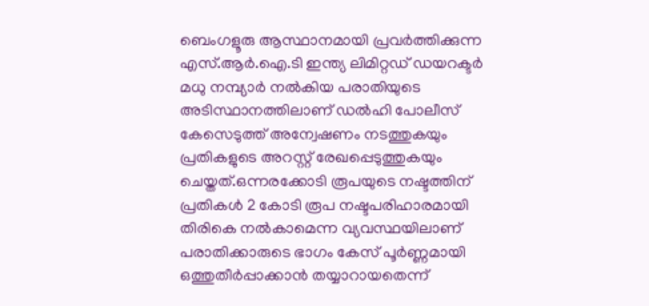ബെംഗളൂരു ആസ്ഥാനമായി പ്രവര്‍ത്തിക്കുന്ന എസ്.ആര്‍.ഐ.ടി ഇന്ത്യ ലിമിറ്റഡ് ഡയറക്ടര്‍ മധു നമ്പ്യാര്‍ നല്‍കിയ പരാതിയുടെ അടിസ്ഥാനത്തിലാണ് ഡല്‍ഹി പോലീസ് കേസെടുത്ത് അന്വേഷണം നടത്തുകയും പ്രതികളുടെ അറസ്റ്റ് രേഖപ്പെടുത്തുകയും ചെയ്തത്.ഒന്നരക്കോടി രൂപയുടെ നഷ്ടത്തിന് പ്രതികള്‍ 2 കോടി രൂപ നഷ്ടപരിഹാരമായി തിരികെ നല്‍കാമെന്ന വ്യവസ്ഥയിലാണ് പരാതിക്കാരുടെ ഭാഗം കേസ് പൂര്‍ണ്ണമായി ഒത്തുതീര്‍പ്പാക്കാന്‍ തയ്യാറായതെന്ന്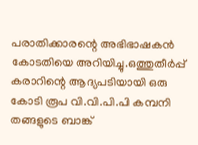പരാതിക്കാരന്റെ അഭിഭാഷകന്‍ കോടതിയെ അറിയിച്ചു.ഒത്തുതീര്‍പ്പ് കരാറിന്റെ ആദ്യപടിയായി ഒരു കോടി രൂപ വി.വി.പി.പി കമ്പനി തങ്ങളുടെ ബാങ്ക്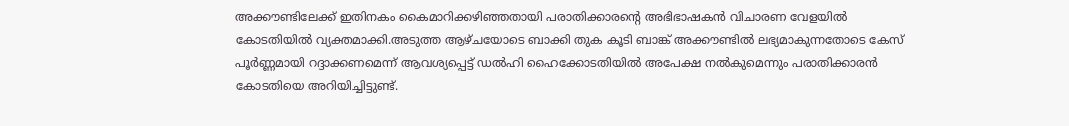അക്കൗണ്ടിലേക്ക് ഇതിനകം കൈമാറിക്കഴിഞ്ഞതായി പരാതിക്കാരന്റെ അഭിഭാഷകന്‍ വിചാരണ വേളയില്‍ കോടതിയില്‍ വ്യക്തമാക്കി.അടുത്ത ആഴ്ചയോടെ ബാക്കി തുക കൂടി ബാങ്ക് അക്കൗണ്ടില്‍ ലഭ്യമാകുന്നതോടെ കേസ് പൂര്‍ണ്ണമായി റദ്ദാക്കണമെന്ന് ആവശ്യപ്പെട്ട് ഡല്‍ഹി ഹൈക്കോടതിയില്‍ അപേക്ഷ നല്‍കുമെന്നും പരാതിക്കാരന്‍ കോടതിയെ അറിയിച്ചിട്ടുണ്ട്.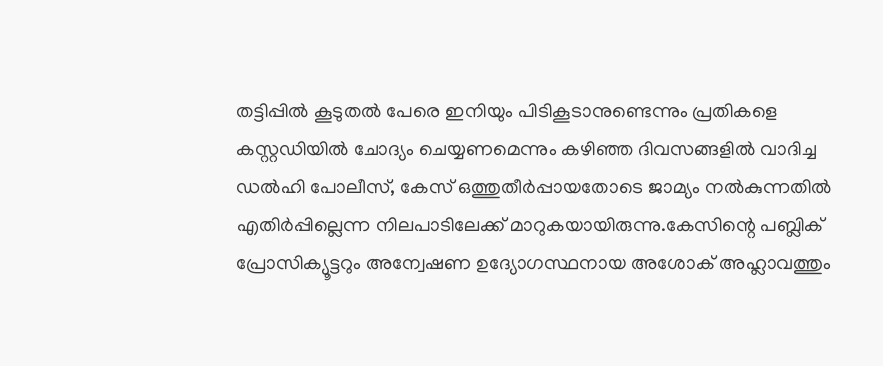തട്ടിപ്പില്‍ കൂടുതല്‍ പേരെ ഇനിയും പിടികൂടാനുണ്ടെന്നും പ്രതികളെ കസ്റ്റഡിയില്‍ ചോദ്യം ചെയ്യണമെന്നും കഴിഞ്ഞ ദിവസങ്ങളില്‍ വാദിച്ച ഡല്‍ഹി പോലീസ്, കേസ് ഒത്തുതീര്‍പ്പായതോടെ ജാമ്യം നല്‍കുന്നതില്‍ എതിര്‍പ്പില്ലെന്ന നിലപാടിലേക്ക് മാറുകയായിരുന്നു.കേസിന്റെ പബ്ലിക് പ്രോസിക്യൂട്ടറും അന്വേഷണ ഉദ്യോഗസ്ഥനായ അശോക് അഹ്ലാവത്തും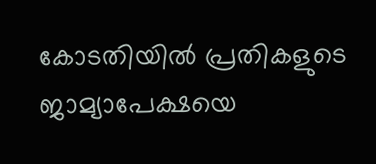കോടതിയില്‍ പ്രതികളുടെ ജാമ്യാപേക്ഷയെ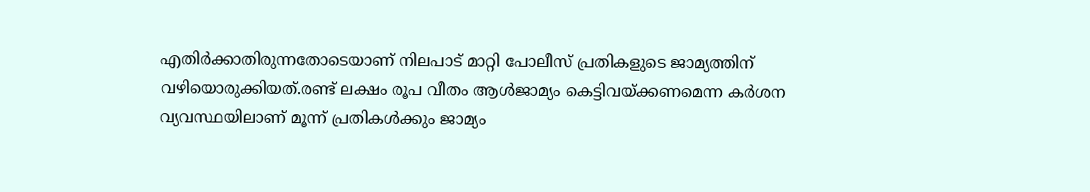എതിര്‍ക്കാതിരുന്നതോടെയാണ് നിലപാട് മാറ്റി പോലീസ് പ്രതികളുടെ ജാമ്യത്തിന് വഴിയൊരുക്കിയത്.രണ്ട് ലക്ഷം രൂപ വീതം ആള്‍ജാമ്യം കെട്ടിവയ്ക്കണമെന്ന കര്‍ശന വ്യവസ്ഥയിലാണ് മൂന്ന് പ്രതികള്‍ക്കും ജാമ്യം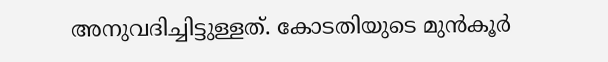അനുവദിച്ചിട്ടുള്ളത്. കോടതിയുടെ മുന്‍കൂര്‍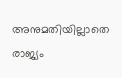അനുമതിയില്ലാതെ രാജ്യം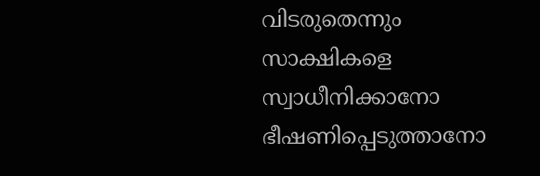വിടരുതെന്നും സാക്ഷികളെ സ്വാധീനിക്കാനോ ഭീഷണിപ്പെടുത്താനോ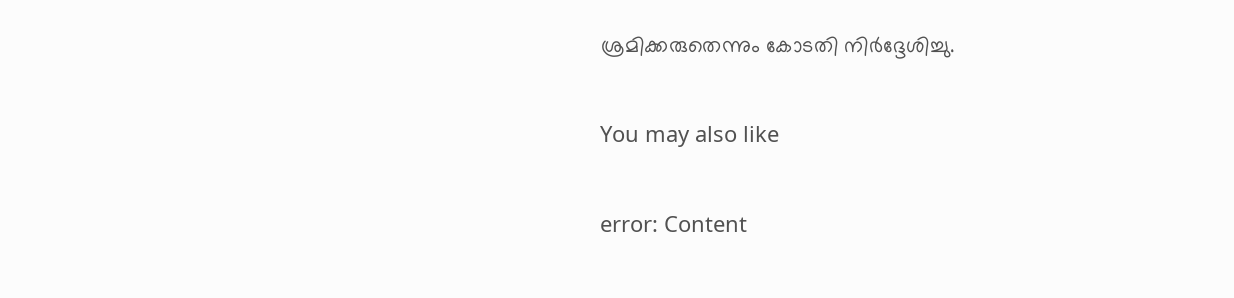ശ്രമിക്കരുതെന്നും കോടതി നിര്‍ദ്ദേശിച്ചു.

You may also like

error: Content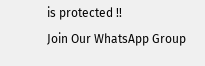is protected !!
Join Our WhatsApp Group